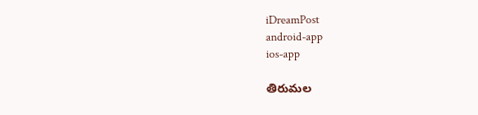iDreamPost
android-app
ios-app

తిరుమల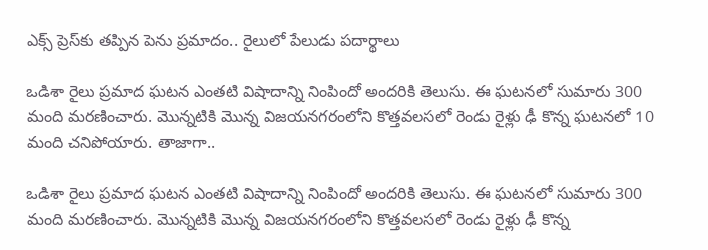ఎక్స్ ప్రెస్‌కు తప్పిన పెను ప్రమాదం.. రైలులో పేలుడు పదార్థాలు

ఒడిశా రైలు ప్రమాద ఘటన ఎంతటి విషాదాన్ని నింపిందో అందరికి తెలుసు. ఈ ఘటనలో సుమారు 300 మంది మరణించారు. మొన్నటికి మొన్న విజయనగరంలోని కొత్తవలసలో రెండు రైళ్లు ఢీ కొన్న ఘటనలో 10 మంది చనిపోయారు. తాజాగా..

ఒడిశా రైలు ప్రమాద ఘటన ఎంతటి విషాదాన్ని నింపిందో అందరికి తెలుసు. ఈ ఘటనలో సుమారు 300 మంది మరణించారు. మొన్నటికి మొన్న విజయనగరంలోని కొత్తవలసలో రెండు రైళ్లు ఢీ కొన్న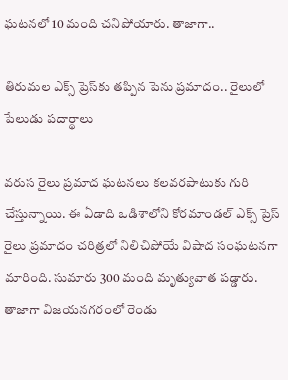ఘటనలో 10 మంది చనిపోయారు. తాజాగా..

తిరుమల ఎక్స్ ప్రెస్‌కు తప్పిన పెను ప్రమాదం.. రైలులో పేలుడు పదార్థాలు

వరుస రైలు ప్రమాద ఘటనలు కలవరపాటుకు గురి చేస్తున్నాయి. ఈ ఏడాది ఒడిశాలోని కోరమాండల్ ఎక్స్ ప్రెస్ రైలు ప్రమాదం చరిత్రలో నిలిచిపోయే విషాద సంఘటనగా మారింది. సుమారు 300 మంది మృత్యువాత పడ్డారు. తాజాగా విజయనగరంలో రెండు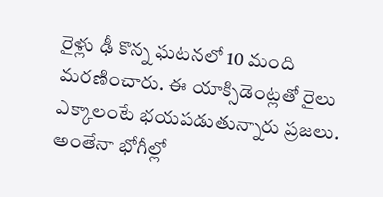రైళ్లు ఢీ కొన్న ఘటనలో 10 మంది మరణించారు. ఈ యాక్సిడెంట్లతో రైలు ఎక్కాలంటే భయపడుతున్నారు ప్రజలు. అంతేనా భోగీల్లో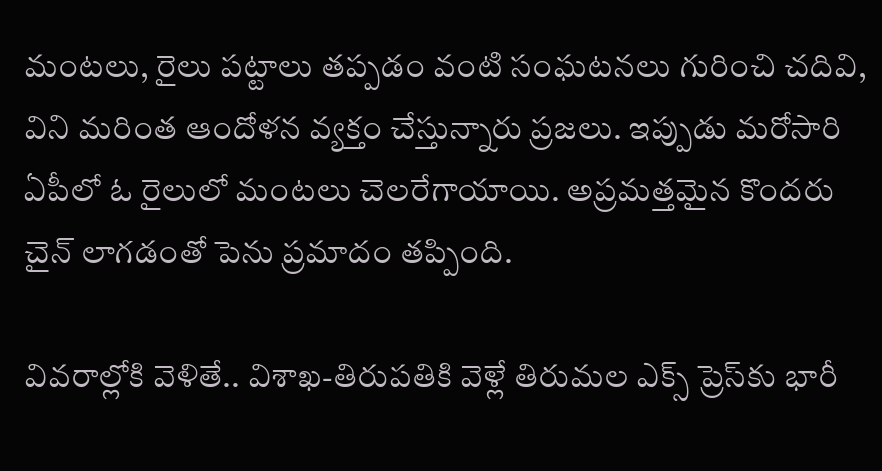మంటలు, రైలు పట్టాలు తప్పడం వంటి సంఘటనలు గురించి చదివి, విని మరింత ఆందోళన వ్యక్తం చేస్తున్నారు ప్రజలు. ఇప్పుడు మరోసారి ఏపీలో ఓ రైలులో మంటలు చెలరేగాయాయి. అప్రమత్తమైన కొందరు చైన్ లాగడంతో పెను ప్రమాదం తప్పింది.

వివరాల్లోకి వెళితే.. విశాఖ-తిరుపతికి వెళ్లే తిరుమల ఎక్స్ ప్రెస్‌కు భారీ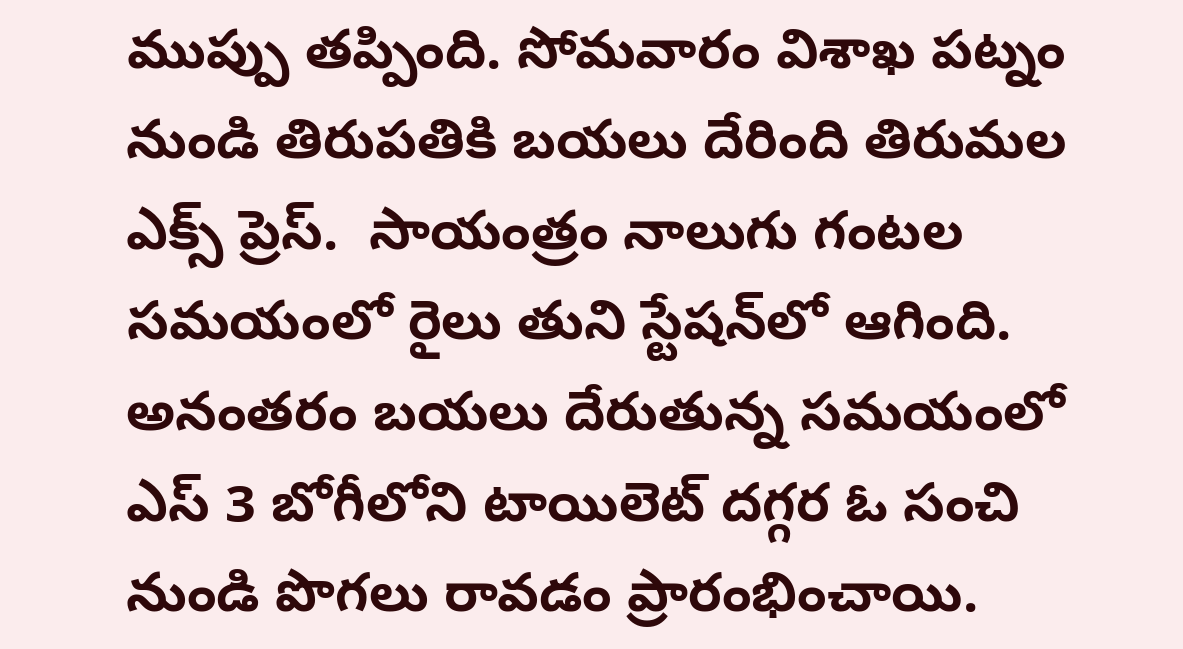ముప్పు తప్పింది. సోమవారం విశాఖ పట్నం నుండి తిరుపతికి బయలు దేరింది తిరుమల ఎక్స్ ప్రెస్.  సాయంత్రం నాలుగు గంటల సమయంలో రైలు తుని స్టేషన్‌లో ఆగింది. అనంతరం బయలు దేరుతున్న సమయంలో ఎస్ 3 బోగీలోని టాయిలెట్ దగ్గర ఓ సంచి నుండి పొగలు రావడం ప్రారంభించాయి.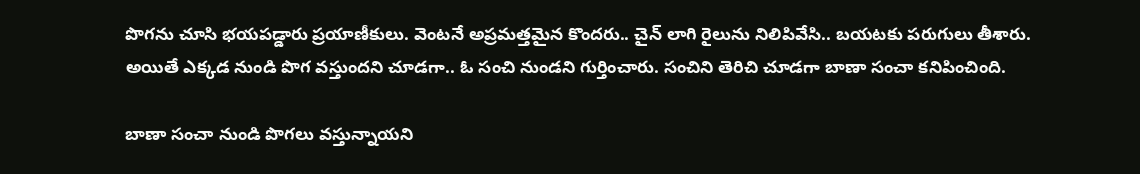పొగను చూసి భయపడ్డారు ప్రయాణీకులు. వెంటనే అప్రమత్తమైన కొందరు.. చైన్ లాగి రైలును నిలిపివేసి.. బయటకు పరుగులు తీశారు. అయితే ఎక్కడ నుండి పొగ వస్తుందని చూడగా.. ఓ సంచి నుండని గుర్తించారు. సంచిని తెరిచి చూడగా బాణా సంచా కనిపించింది.

బాణా సంచా నుండి పొగలు వస్తున్నాయని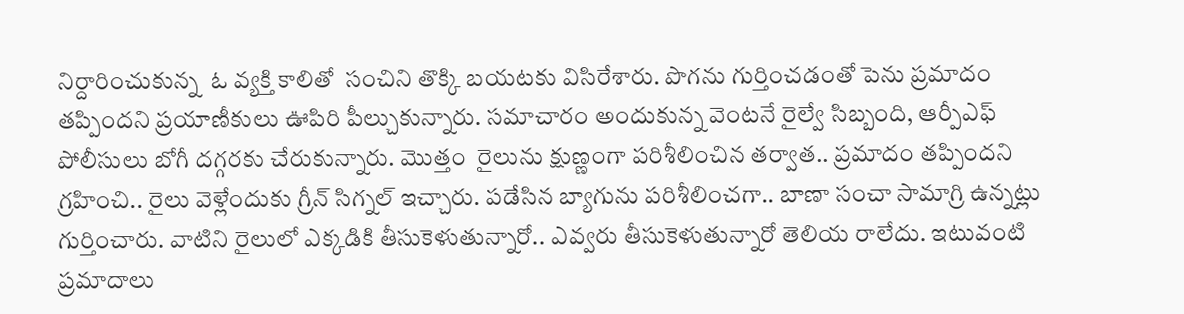నిర్దారించుకున్న  ఓ వ్యక్తి కాలితో  సంచిని తొక్కి బయటకు విసిరేశారు. పొగను గుర్తించడంతో పెను ప్రమాదం తప్పిందని ప్రయాణీకులు ఊపిరి పీల్చుకున్నారు. సమాచారం అందుకున్న వెంటనే రైల్వే సిబ్బంది, ఆర్పీఎఫ్ పోలీసులు బోగీ దగ్గరకు చేరుకున్నారు. మొత్తం  రైలును క్షుణ్ణంగా పరిశీలించిన తర్వాత.. ప్రమాదం తప్పిందని గ్రహించి.. రైలు వెళ్లేందుకు గ్రీన్ సిగ్నల్ ఇచ్చారు. పడేసిన బ్యాగును పరిశీలించగా.. బాణా సంచా సామాగ్రి ఉన్నట్లు గుర్తించారు. వాటిని రైలులో ఎక్కడికి తీసుకెళుతున్నారో.. ఎవ్వరు తీసుకెళుతున్నారో తెలియ రాలేదు. ఇటువంటి ప్రమాదాలు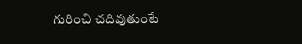గురించి చదివుతుంటే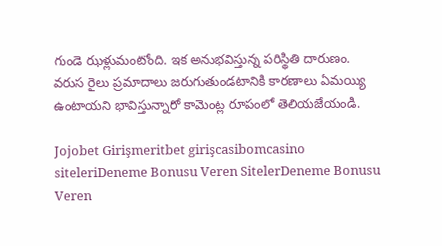గుండె ఝళ్లుమంటోంది. ఇక అనుభవిస్తున్న పరిస్థితి దారుణం. వరుస రైలు ప్రమాదాలు జరుగుతుండటానికి కారణాలు ఏమయ్యి ఉంటాయని భావిస్తున్నారో కామెంట్ల రూపంలో తెలియజేయండి.

Jojobet Girişmeritbet girişcasibomcasino siteleriDeneme Bonusu Veren SitelerDeneme Bonusu Veren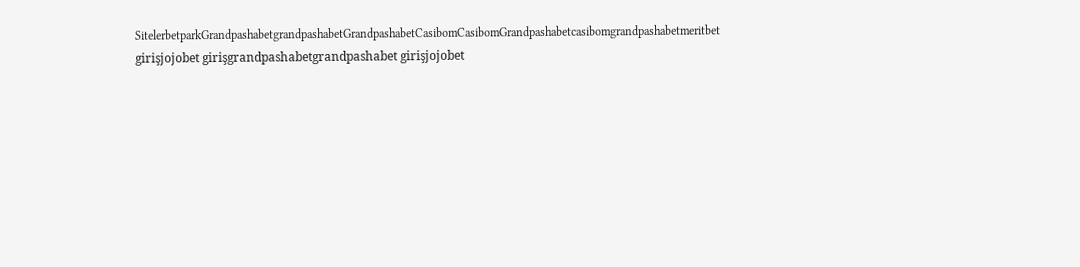SitelerbetparkGrandpashabetgrandpashabetGrandpashabetCasibomCasibomGrandpashabetcasibomgrandpashabetmeritbet girişjojobet girişgrandpashabetgrandpashabet girişjojobet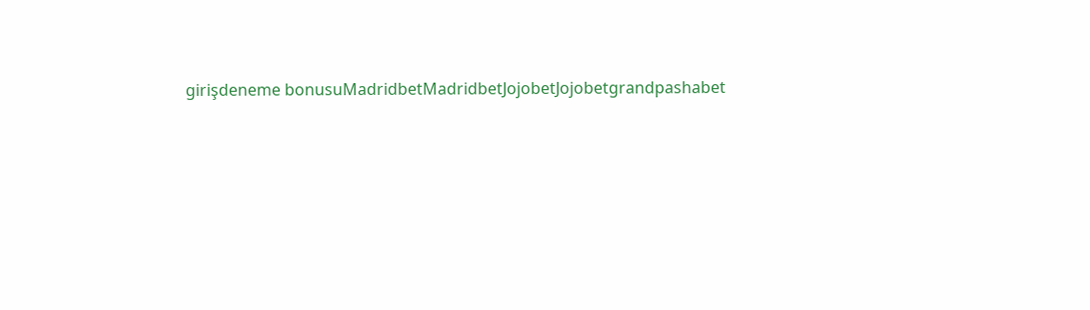girişdeneme bonusuMadridbetMadridbetJojobetJojobetgrandpashabet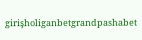girişholiganbetgrandpashabet